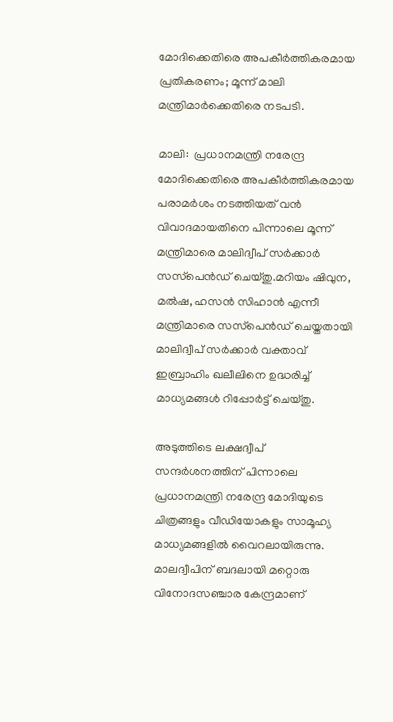മോദിക്കെതിരെ അപകീർത്തികരമായ പ്രതികരണം; മൂന്ന് മാലി മന്ത്രിമാർക്കെതിരെ നടപടി.

മാലി:  പ്രധാനമന്ത്രി നരേന്ദ്ര മോദിക്കെതിരെ അപകീര്‍ത്തികരമായ പരാമര്‍ശം നടത്തിയത് വൻ വിവാദമായതിനെ പിന്നാലെ മൂന്ന് മന്ത്രിമാരെ മാലിദ്വീപ് സര്‍ക്കാര്‍ സസ്‌പെൻഡ് ചെയ്തു.മറിയം ഷിവുന, മല്‍ഷ, ഹസൻ സിഹാൻ എന്നീ മന്ത്രിമാരെ സസ്‌പെൻഡ് ചെയ്തതായി മാലിദ്വീപ് സര്‍ക്കാര്‍ വക്താവ് ഇബ്രാഹിം ഖലീലിനെ ഉദ്ധരിച്ച്‌ മാധ്യമങ്ങള്‍ റിപ്പോര്‍ട്ട് ചെയ്തു.

അടുത്തിടെ ലക്ഷദ്വീപ് സന്ദര്‍ശനത്തിന് പിന്നാലെ പ്രധാനമന്ത്രി നരേന്ദ്ര മോദിയുടെ ചിത്രങ്ങളും വീഡിയോകളും സാമൂഹ്യ മാധ്യമങ്ങളില്‍ വൈറലായിരുന്നു. മാലദ്വീപിന് ബദലായി മറ്റൊരു വിനോദസഞ്ചാര കേന്ദ്രമാണ്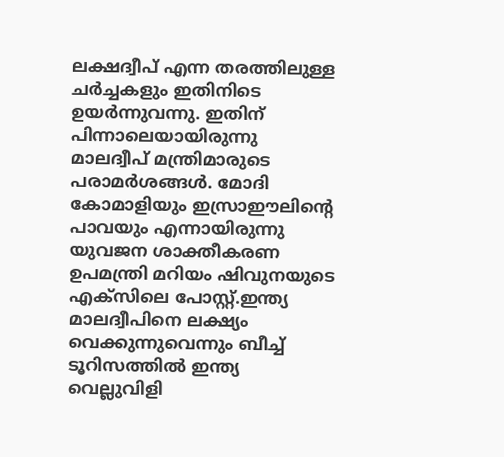ലക്ഷദ്വീപ് എന്ന തരത്തിലുള്ള ചര്‍ച്ചകളും ഇതിനിടെ ഉയര്‍ന്നുവന്നു. ഇതിന് പിന്നാലെയായിരുന്നു മാലദ്വീപ് മന്ത്രിമാരുടെ പരാമര്‍ശങ്ങള്‍. മോദി കോമാളിയും ഇസ്രാഈലിന്‍റെ പാവയും എന്നായിരുന്നു യുവജന ശാക്തീകരണ ഉപമന്ത്രി മറിയം ഷിവുനയുടെ എക്സിലെ പോസ്റ്റ്.ഇന്ത്യ മാലദ്വീപിനെ ലക്ഷ്യം വെക്കുന്നുവെന്നും ബീച്ച്‌ ടൂറിസത്തില്‍ ഇന്ത്യ വെല്ലുവിളി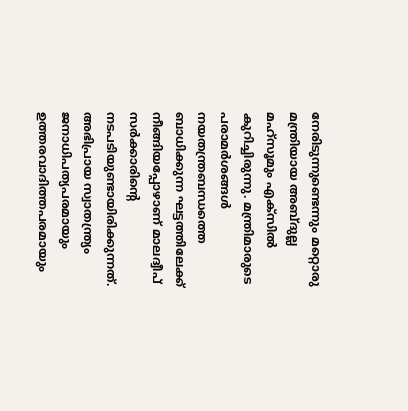നേരിടുന്നുണ്ടെന്നും മറ്റൊരു മന്ത്രിയായ അബ്ദുല്ല മഹ്സൂമും എക്‌സില്‍ കുറിച്ചിരുന്നു. മന്ത്രിമാരുടെ പരാമര്‍ശങ്ങള്‍ നയതന്ത്രബന്ധത്തെ ബാധിക്കുന്ന ഘട്ടത്തിലേക്ക് നീങ്ങിയപ്പോഴാണ് മാലദ്വീപ് സര്‍ക്കാരിന്റെ നടപടിയുണ്ടായിരിക്കുന്നത്. അഭിപ്രായ സ്വാതന്ത്ര്യം ജനാധിപത്യപരമായും ഉത്തരവാദിത്തപരമായും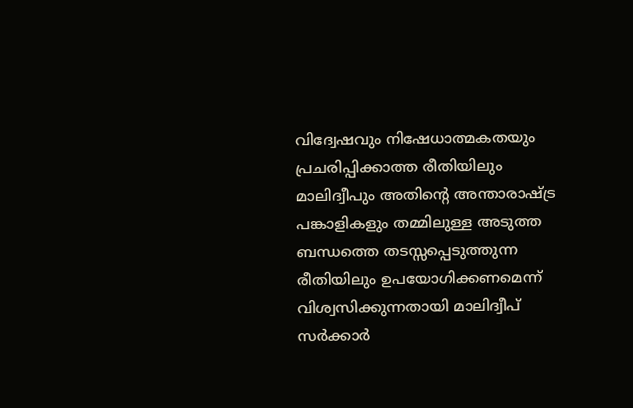വിദ്വേഷവും നിഷേധാത്മകതയും പ്രചരിപ്പിക്കാത്ത രീതിയിലും മാലിദ്വീപും അതിന്റെ അന്താരാഷ്ട്ര പങ്കാളികളും തമ്മിലുള്ള അടുത്ത ബന്ധത്തെ തടസ്സപ്പെടുത്തുന്ന രീതിയിലും ഉപയോഗിക്കണമെന്ന് വിശ്വസിക്കുന്നതായി മാലിദ്വീപ് സർക്കാർ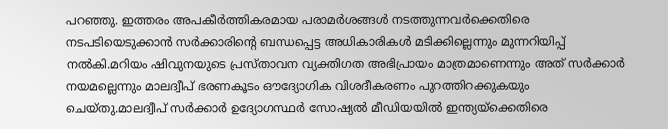പറഞ്ഞു. ഇത്തരം അപകീർത്തികരമായ പരാമർശങ്ങൾ നടത്തുന്നവർക്കെതിരെ നടപടിയെടുക്കാൻ സർക്കാരിന്റെ ബന്ധപ്പെട്ട അധികാരികൾ മടിക്കില്ലെന്നും മുന്നറിയിപ്പ് നൽകി.മറിയം ഷിവുനയുടെ പ്രസ്താവന വ്യക്തിഗത അഭിപ്രായം മാത്രമാണെന്നും അത് സര്‍ക്കാര്‍ നയമല്ലെന്നും മാലദ്വീപ് ഭരണകൂടം ഔദ്യോഗിക വിശദീകരണം പുറത്തിറക്കുകയും ചെയ്തു.മാലദ്വീപ് സർക്കാർ ഉദ്യോഗസ്ഥർ സോഷ്യൽ മീഡിയയിൽ ഇന്ത്യയ്‌ക്കെതിരെ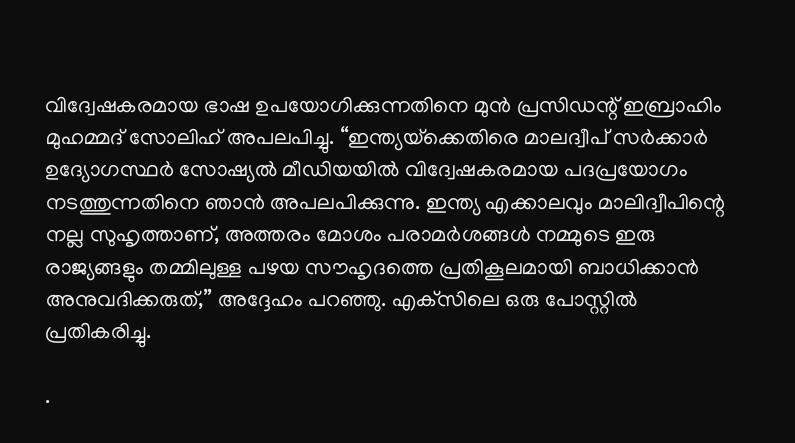വിദ്വേഷകരമായ ഭാഷ ഉപയോഗിക്കുന്നതിനെ മുൻ പ്രസിഡന്റ് ഇബ്രാഹിം മുഹമ്മദ് സോലിഹ് അപലപിച്ചു. “ഇന്ത്യയ്‌ക്കെതിരെ മാലദ്വീപ് സർക്കാർ ഉദ്യോഗസ്ഥർ സോഷ്യൽ മീഡിയയിൽ വിദ്വേഷകരമായ പദപ്രയോഗം നടത്തുന്നതിനെ ഞാൻ അപലപിക്കുന്നു. ഇന്ത്യ എക്കാലവും മാലിദ്വീപിന്റെ നല്ല സുഹൃത്താണ്, അത്തരം മോശം പരാമർശങ്ങൾ നമ്മുടെ ഇരു രാജ്യങ്ങളും തമ്മിലുള്ള പഴയ സൗഹൃദത്തെ പ്രതികൂലമായി ബാധിക്കാൻ അനുവദിക്കരുത്,” അദ്ദേഹം പറഞ്ഞു. എക്‌സിലെ ഒരു പോസ്റ്റിൽ പ്രതികരിച്ചു.

.